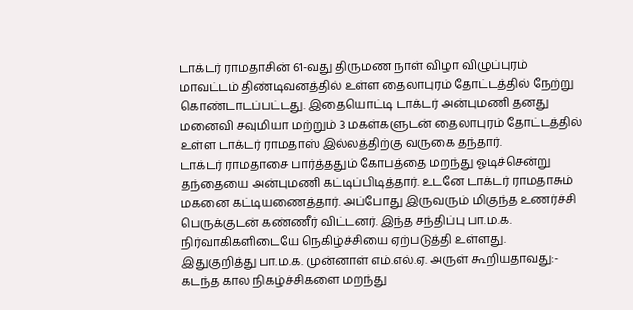டாக்டர் ராமதாசின் 61-வது திருமண நாள் விழா விழுப்புரம் மாவட்டம் திண்டிவனத்தில் உள்ள தைலாபுரம் தோட்டத்தில் நேற்று கொண்டாடப்பட்டது. இதையொட்டி டாக்டர் அன்புமணி தனது மனைவி சவுமியா மற்றும் 3 மகள்களுடன் தைலாபுரம் தோட்டத்தில் உள்ள டாக்டர் ராமதாஸ் இல்லத்திற்கு வருகை தந்தார்.
டாக்டர் ராமதாசை பார்த்ததும் கோபத்தை மறந்து ஓடிச்சென்று தந்தையை அன்புமணி கட்டிப்பிடித்தார். உடனே டாக்டர் ராமதாசும் மகனை கட்டியணைத்தார். அப்போது இருவரும் மிகுந்த உணர்ச்சி பெருக்குடன் கண்ணீர் விட்டனர். இந்த சந்திப்பு பா.ம.க. நிர்வாகிகளிடையே நெகிழ்ச்சியை ஏற்படுத்தி உள்ளது.
இதுகுறித்து பா.ம.க. முன்னாள் எம்.எல்.ஏ. அருள் கூறியதாவது:-
கடந்த கால நிகழ்ச்சிகளை மறந்து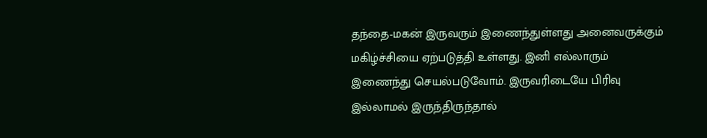தந்தை-மகன் இருவரும் இணைந்துள்ளது அனைவருக்கும் மகிழ்ச்சியை ஏற்படுத்தி உள்ளது. இனி எல்லாரும் இணைந்து செயல்படுவோம். இருவரிடையே பிரிவு இல்லாமல் இருந்திருந்தால்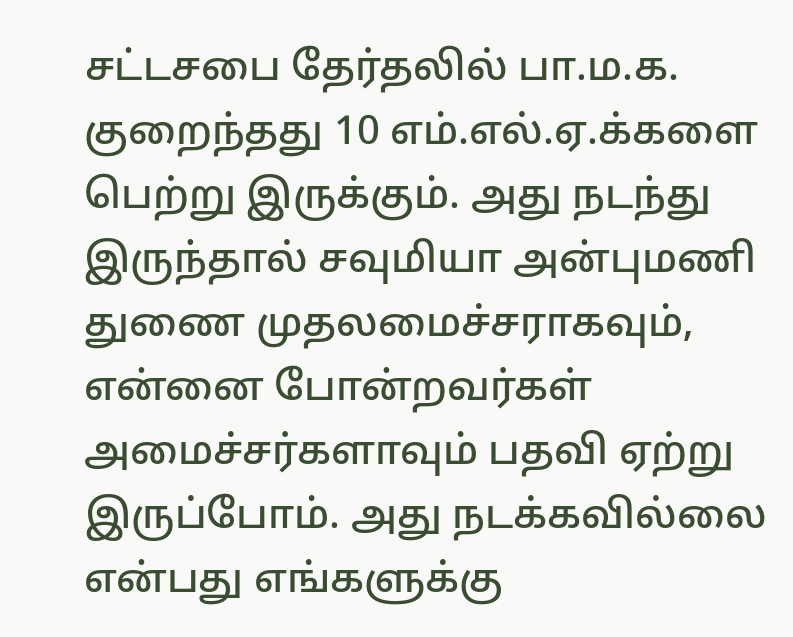சட்டசபை தேர்தலில் பா.ம.க. குறைந்தது 10 எம்.எல்.ஏ.க்களை பெற்று இருக்கும். அது நடந்து இருந்தால் சவுமியா அன்புமணி துணை முதலமைச்சராகவும், என்னை போன்றவர்கள் அமைச்சர்களாவும் பதவி ஏற்று இருப்போம். அது நடக்கவில்லை என்பது எங்களுக்கு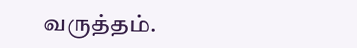வருத்தம்.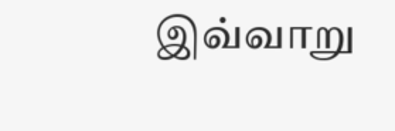இவ்வாறு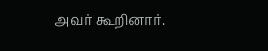அவர் கூறினார்.